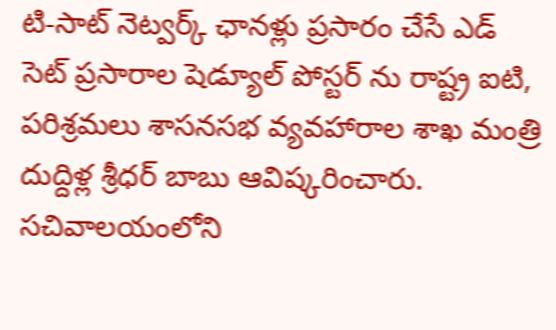టి-సాట్ నెట్వర్క్ ఛానళ్లు ప్రసారం చేసే ఎడ్ సెట్ ప్రసారాల షెడ్యూల్ పోస్టర్ ను రాష్ట్ర ఐటి, పరిశ్రమలు శాసనసభ వ్యవహారాల శాఖ మంత్రి దుద్దిళ్ల శ్రీధర్ బాబు ఆవిష్కరించారు. సచివాలయంలోని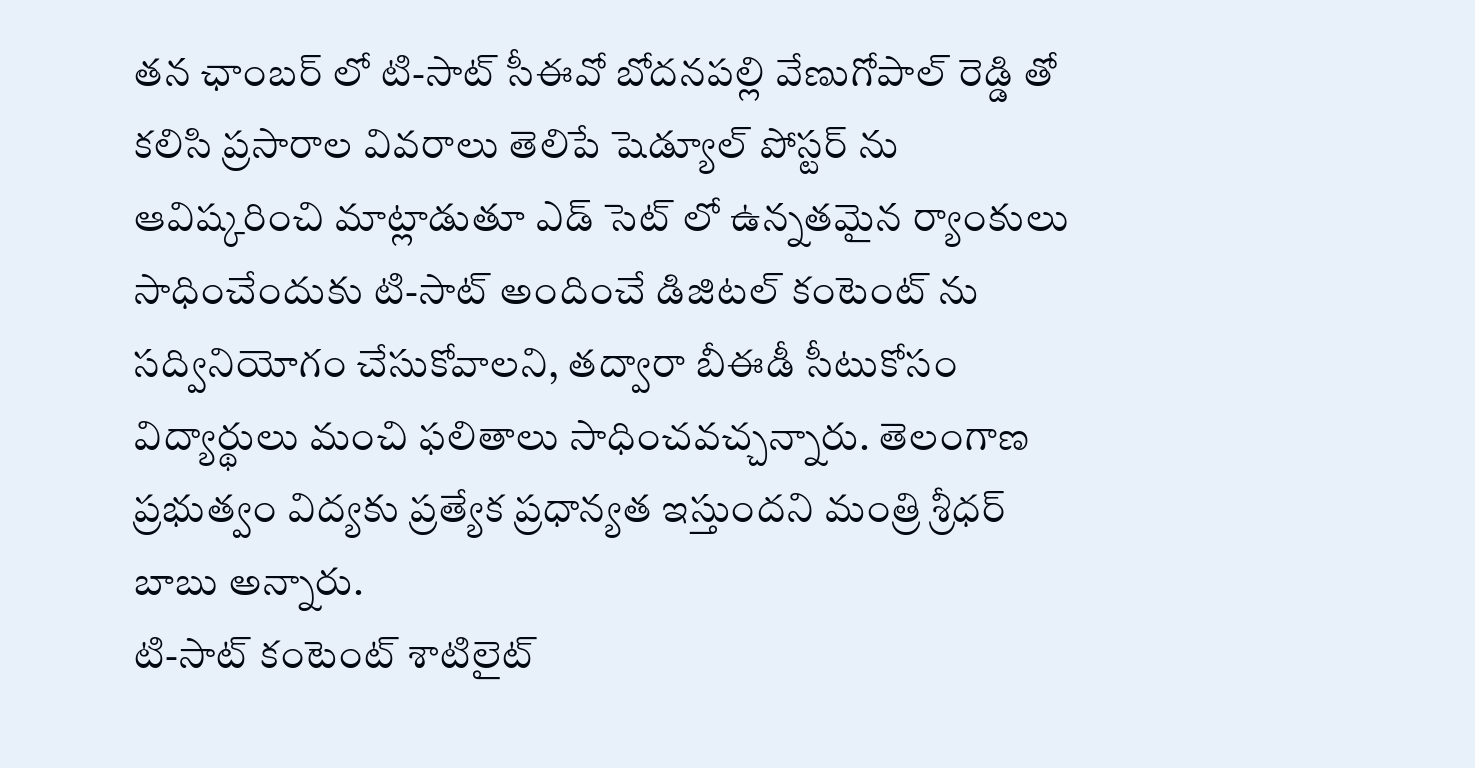తన ఛాంబర్ లో టి-సాట్ సీఈవో బోదనపల్లి వేణుగోపాల్ రెడ్డి తో కలిసి ప్రసారాల వివరాలు తెలిపే షెడ్యూల్ పోస్టర్ ను ఆవిష్కరించి మాట్లాడుతూ ఎడ్ సెట్ లో ఉన్నతమైన ర్యాంకులు సాధించేందుకు టి-సాట్ అందించే డిజిటల్ కంటెంట్ ను సద్వినియోగం చేసుకోవాలని, తద్వారా బీఈడీ సీటుకోసం విద్యార్థులు మంచి ఫలితాలు సాధించవచ్చన్నారు. తెలంగాణ ప్రభుత్వం విద్యకు ప్రత్యేక ప్రధాన్యత ఇస్తుందని మంత్రి శ్రీధర్ బాబు అన్నారు.
టి-సాట్ కంటెంట్ శాటిలైట్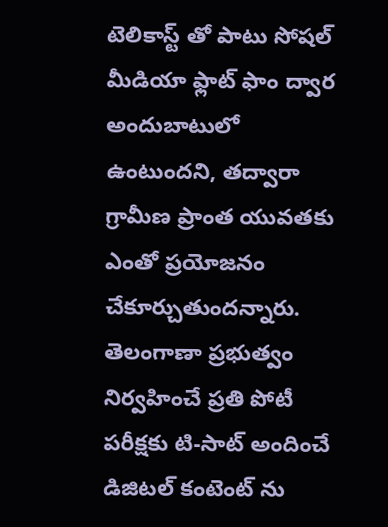టెలికాస్ట్ తో పాటు సోషల్ మీడియా ఫ్లాట్ ఫాం ద్వార అందుబాటులో ఉంటుందని, తద్వారా గ్రామీణ ప్రాంత యువతకు ఎంతో ప్రయోజనం చేకూర్చుతుందన్నారు. తెలంగాణా ప్రభుత్వం నిర్వహించే ప్రతి పోటీ పరీక్షకు టి-సాట్ అందించే డిజిటల్ కంటెంట్ ను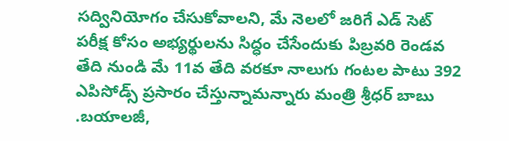సద్వినియోగం చేసుకోవాలని, మే నెలలో జరిగే ఎడ్ సెట్ పరీక్ష కోసం అభ్యర్థులను సిద్ధం చేసేందుకు పిబ్రవరి రెండవ తేది నుండి మే 11వ తేది వరకూ నాలుగు గంటల పాటు 392 ఎపిసోడ్స్ ప్రసారం చేస్తున్నామన్నారు మంత్రి శ్రీధర్ బాబు .బయాలజీ,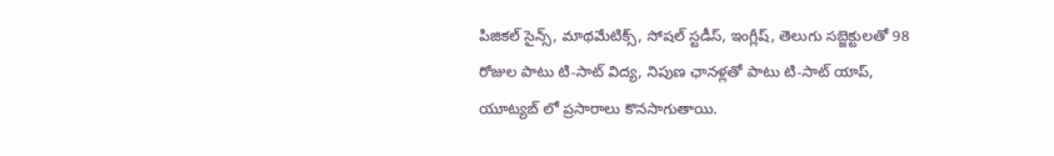పిజికల్ సైన్స్, మాథమేటిక్స్, సోషల్ స్టడీస్, ఇంగ్లీష్, తెలుగు సబ్జెక్టులతో 98 రోజుల పాటు టి-సాట్ విద్య, నిపుణ ఛానళ్లతో పాటు టి-సాట్ యాప్, యూట్యబ్ లో ప్రసారాలు కొనసాగుతాయి.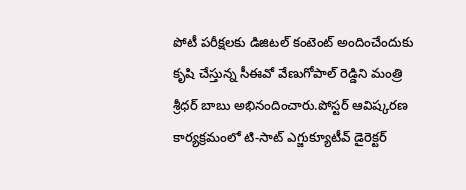పోటీ పరీక్షలకు డిజిటల్ కంటెంట్ అందించేందుకు కృషి చేస్తున్న సీఈవో వేణుగోపాల్ రెడ్డిని మంత్రి శ్రీధర్ బాబు అభినందించారు.పోస్టర్ ఆవిష్కరణ కార్యక్రమంలో టి-సాట్ ఎగ్జుక్యూటీవ్ డైరెక్టర్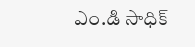ఎం.డి సాధిక్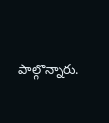పాల్గొన్నారు.